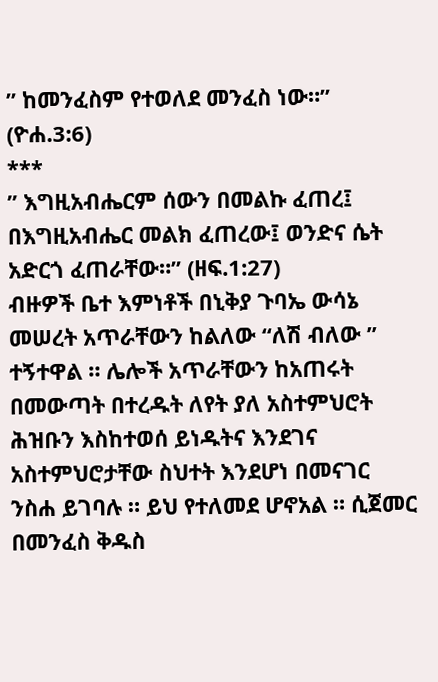” ከመንፈስም የተወለደ መንፈስ ነው።” (ዮሐ.3:6)
***
” እግዚአብሔርም ሰውን በመልኩ ፈጠረ፤ በእግዚአብሔር መልክ ፈጠረው፤ ወንድና ሴት አድርጎ ፈጠራቸው።” (ዘፍ.1:27)
ብዙዎች ቤተ እምነቶች በኒቅያ ጉባኤ ውሳኔ መሠረት አጥራቸውን ከልለው “ለሽ ብለው ” ተኝተዋል ። ሌሎች አጥራቸውን ከአጠሩት በመውጣት በተረዱት ለየት ያለ አስተምህሮት ሕዝቡን እስከተወሰ ይነዱትና እንደገና አስተምህሮታቸው ስህተት እንደሆነ በመናገር ንስሐ ይገባሉ ። ይህ የተለመደ ሆኖአል ። ሲጀመር በመንፈስ ቅዱስ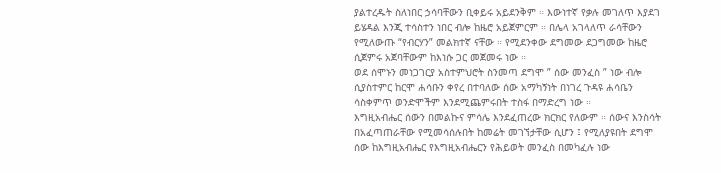ያልተረዱት ስለነበር ኃሳባቸውን ቢቀይሩ አይደንቅም ። እውነተኛ የቃሉ መገለጥ እያደገ ይሄዳል እንጂ ተሳስተን ነበር ብሎ ከዜሮ አይጀምርም ። በሌላ አገላለጥ ራሳቸውን የሚለውጡ “የብርሃን” መልክተኛ ናቸው ። የሚደንቀው ደግመው ደጋግመው ከዜሮ ሲጀምሩ አጀባቸውም ከእነሱ ጋር መጀመሩ ነው ።
ወደ ሰሞኑን መነጋገርያ አስተምህሮት ስንመጣ ደግሞ ” ሰው መንፈስ ” ነው ብሎ ሲያስተምር ከርሞ ሐሳቡን ቀየረ በተባለው ሰው አማካኝነት በነገረ ጉዳዩ ሐሳቤን ሳስቀምጥ ወንድሞችም እንደሚጨምሩበት ተስፋ በማድረግ ነው ።
እግዚአብሔር ሰውን በመልኩና ምሳሌ እንደፈጠረው ክርክር የለውም ። ሰውና እንስሳት በአፈጣጠራቸው የሚመሳሰሉበት ከመሬት መገኘታቸው ሲሆን ፤ የሚለያዩበት ደግሞ ሰው ከእግዚአብሔር የእግዚአብሔርን የሕይወት መንፈስ በመካፈሉ ነው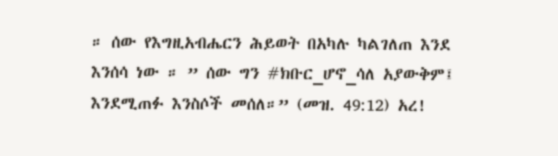። ሰው የእግዚአብሔርን ሕይወት በአካሉ ካልገለጠ እንደ እንሰሳ ነው ። ” ሰው ግን #ክቡር_ሆኖ_ሳለ አያውቅም፤ እንደሚጠፉ እንስሶች መሰለ።” (መዝ. 49:12) አረ!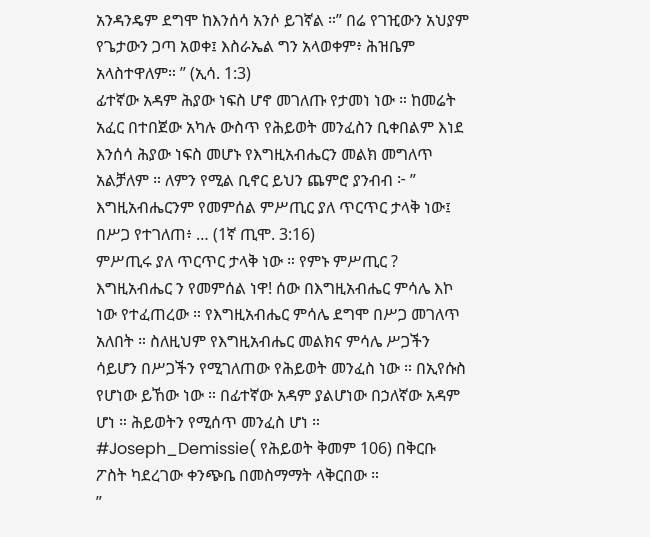አንዳንዴም ደግሞ ከእንሰሳ አንሶ ይገኛል ።” በሬ የገዢውን አህያም የጌታውን ጋጣ አወቀ፤ እስራኤል ግን አላወቀም፥ ሕዝቤም አላስተዋለም። ” (ኢሳ. 1:3)
ፊተኛው አዳም ሕያው ነፍስ ሆኖ መገለጡ የታመነ ነው ። ከመሬት አፈር በተበጀው አካሉ ውስጥ የሕይወት መንፈስን ቢቀበልም እነደ እንሰሳ ሕያው ነፍስ መሆኑ የእግዚአብሔርን መልክ መግለጥ አልቻለም ። ለምን የሚል ቢኖር ይህን ጨምሮ ያንብብ ፦ ” እግዚአብሔርንም የመምሰል ምሥጢር ያለ ጥርጥር ታላቅ ነው፤ በሥጋ የተገለጠ፥ … (1ኛ ጢሞ. 3:16)
ምሥጢሩ ያለ ጥርጥር ታላቅ ነው ። የምኑ ምሥጢር ? እግዚአብሔር ን የመምሰል ነዋ! ሰው በእግዚአብሔር ምሳሌ እኮ ነው የተፈጠረው ። የእግዚአብሔር ምሳሌ ደግሞ በሥጋ መገለጥ አለበት ። ስለዚህም የእግዚአብሔር መልክና ምሳሌ ሥጋችን ሳይሆን በሥጋችን የሚገለጠው የሕይወት መንፈስ ነው ። በኢየሱስ የሆነው ይኸው ነው ። በፊተኛው አዳም ያልሆነው በኃለኛው አዳም ሆነ ። ሕይወትን የሚሰጥ መንፈስ ሆነ ።
#Joseph_Demissie( የሕይወት ቅመም 106) በቅርቡ ፖስት ካደረገው ቀንጭቤ በመስማማት ላቅርበው ።
”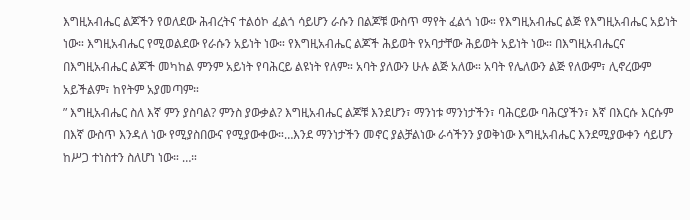እግዚአብሔር ልጆችን የወለደው ሕብረትና ተልዕኮ ፈልጎ ሳይሆን ራሱን በልጆቹ ውስጥ ማየት ፈልጎ ነው። የእግዚአብሔር ልጅ የእግዚአብሔር አይነት ነው። እግዚአብሔር የሚወልደው የራሱን አይነት ነው። የእግዚአብሔር ልጆች ሕይወት የአባታቸው ሕይወት አይነት ነው። በእግዚአብሔርና በእግዚአብሔር ልጆች መካከል ምንም አይነት የባሕርይ ልዩነት የለም። አባት ያለውን ሁሉ ልጅ አለው። አባት የሌለውን ልጅ የለውም፣ ሊኖረውም አይችልም፣ ከየትም አያመጣም።
” እግዚአብሔር ስለ እኛ ምን ያስባል? ምንስ ያውቃል? እግዚአብሔር ልጆቹ እንደሆን፣ ማንነቱ ማንነታችን፣ ባሕርይው ባሕርያችን፣ እኛ በእርሱ እርሱም በእኛ ውስጥ እንዳለ ነው የሚያስበውና የሚያውቀው።…እንደ ማንነታችን መኖር ያልቻልነው ራሳችንን ያወቅነው እግዚአብሔር እንደሚያውቀን ሳይሆን ከሥጋ ተነስተን ስለሆነ ነው። …።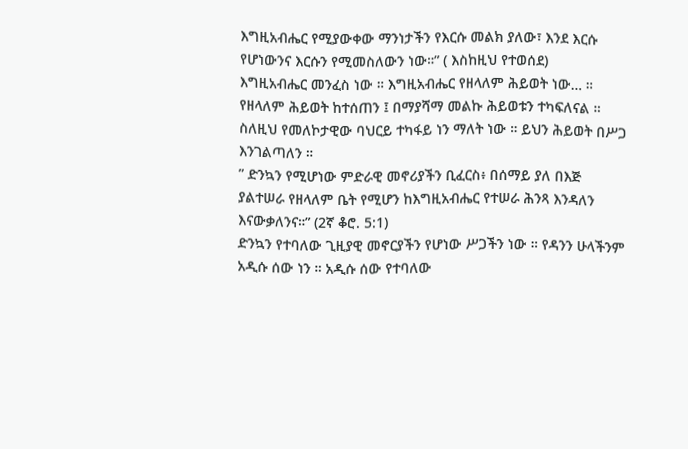እግዚአብሔር የሚያውቀው ማንነታችን የእርሱ መልክ ያለው፣ እንደ እርሱ የሆነውንና እርሱን የሚመስለውን ነው።” ( እስከዚህ የተወሰደ)
እግዚአብሔር መንፈስ ነው ። እግዚአብሔር የዘላለም ሕይወት ነው… ። የዘላለም ሕይወት ከተሰጠን ፤ በማያሻማ መልኩ ሕይወቱን ተካፍለናል ። ስለዚህ የመለኮታዊው ባህርይ ተካፋይ ነን ማለት ነው ። ይህን ሕይወት በሥጋ እንገልጣለን ።
” ድንኳን የሚሆነው ምድራዊ መኖሪያችን ቢፈርስ፥ በሰማይ ያለ በእጅ ያልተሠራ የዘላለም ቤት የሚሆን ከእግዚአብሔር የተሠራ ሕንጻ እንዳለን እናውቃለንና።” (2ኛ ቆሮ. 5:1)
ድንኳን የተባለው ጊዚያዊ መኖርያችን የሆነው ሥጋችን ነው ። የዳንን ሁላችንም አዲሱ ሰው ነን ። አዲሱ ሰው የተባለው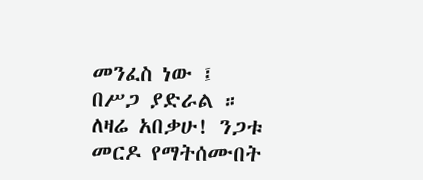መንፈስ ነው ፤ በሥጋ ያድራል ።
ለዛሬ አበቃሁ! ንጋቱ መርዶ የማትሰሙበት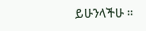ይሁንላችሁ ።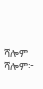ሻሎም ሻሎም፦